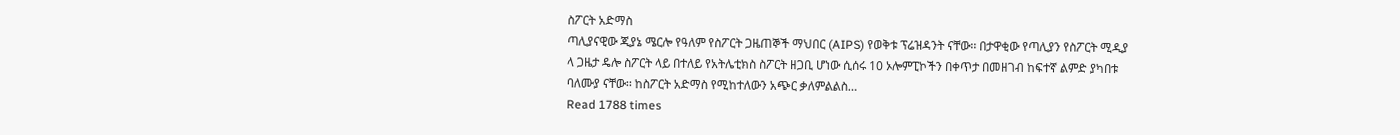ስፖርት አድማስ
ጣሊያናዊው ጂያኔ ሜርሎ የዓለም የስፖርት ጋዜጠኞች ማህበር (AIPS) የወቅቱ ፕሬዝዳንት ናቸው፡፡ በታዋቂው የጣሊያን የስፖርት ሚዲያ ላ ጋዜታ ዴሎ ስፖርት ላይ በተለይ የአትሌቲክስ ስፖርት ዘጋቢ ሆነው ሲሰሩ 10 ኦሎምፒኮችን በቀጥታ በመዘገብ ከፍተኛ ልምድ ያካበቱ ባለሙያ ናቸው፡፡ ከስፖርት አድማስ የሚከተለውን አጭር ቃለምልልስ…
Read 1788 times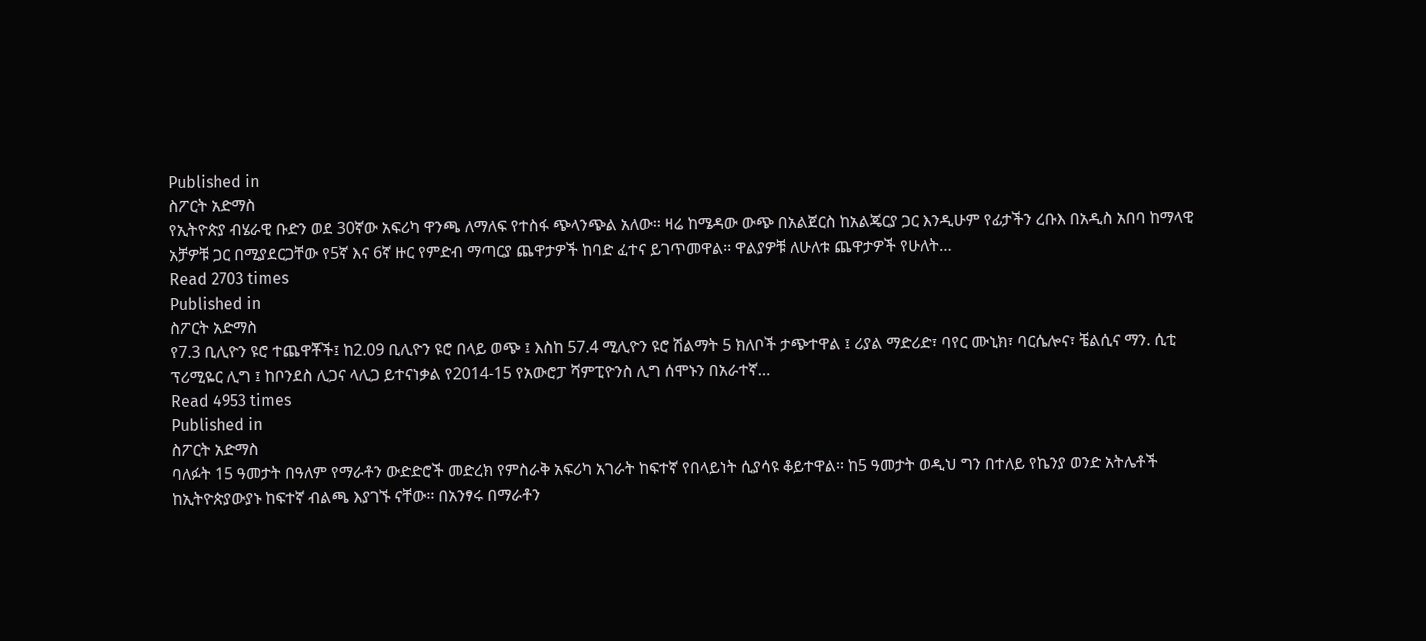Published in
ስፖርት አድማስ
የኢትዮጵያ ብሄራዊ ቡድን ወደ 30ኛው አፍሪካ ዋንጫ ለማለፍ የተስፋ ጭላንጭል አለው፡፡ ዛሬ ከሜዳው ውጭ በአልጀርስ ከአልጄርያ ጋር እንዲሁም የፊታችን ረቡእ በአዲስ አበባ ከማላዊ አቻዎቹ ጋር በሚያደርጋቸው የ5ኛ እና 6ኛ ዙር የምድብ ማጣርያ ጨዋታዎች ከባድ ፈተና ይገጥመዋል፡፡ ዋልያዎቹ ለሁለቱ ጨዋታዎች የሁለት…
Read 2703 times
Published in
ስፖርት አድማስ
የ7.3 ቢሊዮን ዩሮ ተጨዋቾች፤ ከ2.09 ቢሊዮን ዩሮ በላይ ወጭ ፤ እስከ 57.4 ሚሊዮን ዩሮ ሽልማት 5 ክለቦች ታጭተዋል ፤ ሪያል ማድሪድ፣ ባየር ሙኒክ፣ ባርሴሎና፣ ቼልሲና ማን. ሲቲ ፕሪሚዬር ሊግ ፤ ከቦንደስ ሊጋና ላሊጋ ይተናነቃል የ2014-15 የአውሮፓ ሻምፒዮንስ ሊግ ሰሞኑን በአራተኛ…
Read 4953 times
Published in
ስፖርት አድማስ
ባለፉት 15 ዓመታት በዓለም የማራቶን ውድድሮች መድረክ የምስራቅ አፍሪካ አገራት ከፍተኛ የበላይነት ሲያሳዩ ቆይተዋል፡፡ ከ5 ዓመታት ወዲህ ግን በተለይ የኬንያ ወንድ አትሌቶች ከኢትዮጵያውያኑ ከፍተኛ ብልጫ እያገኙ ናቸው፡፡ በአንፃሩ በማራቶን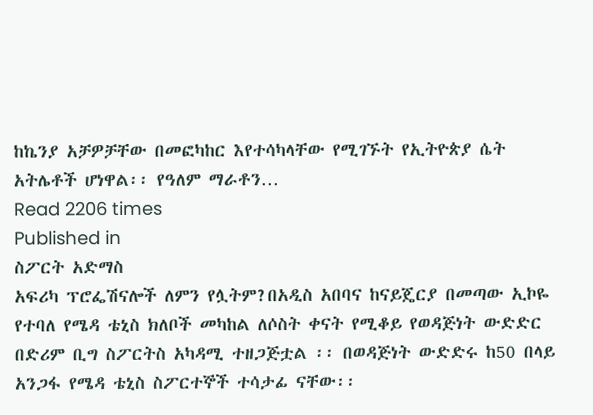ከኬንያ አቻዎቻቸው በመፎካከር እየተሳካላቸው የሚገኙት የኢትዮጵያ ሴት አትሌቶች ሆነዋል፡፡ የዓለም ማራቶን…
Read 2206 times
Published in
ስፖርት አድማስ
አፍሪካ ፕሮፌሽናሎች ለምን የሏትም?በአዲስ አበባና ከናይጄርያ በመጣው ኢኮዬ የተባለ የሜዳ ቴኒስ ክለቦች መካከል ለሶስት ቀናት የሚቆይ የወዳጅነት ውድድር በድሪም ቢግ ስፖርትስ አካዳሚ ተዘጋጅቷል ፡፡ በወዳጅነት ውድድሩ ከ50 በላይ አንጋፋ የሜዳ ቴኒስ ስፖርተኞች ተሳታፊ ናቸው፡፡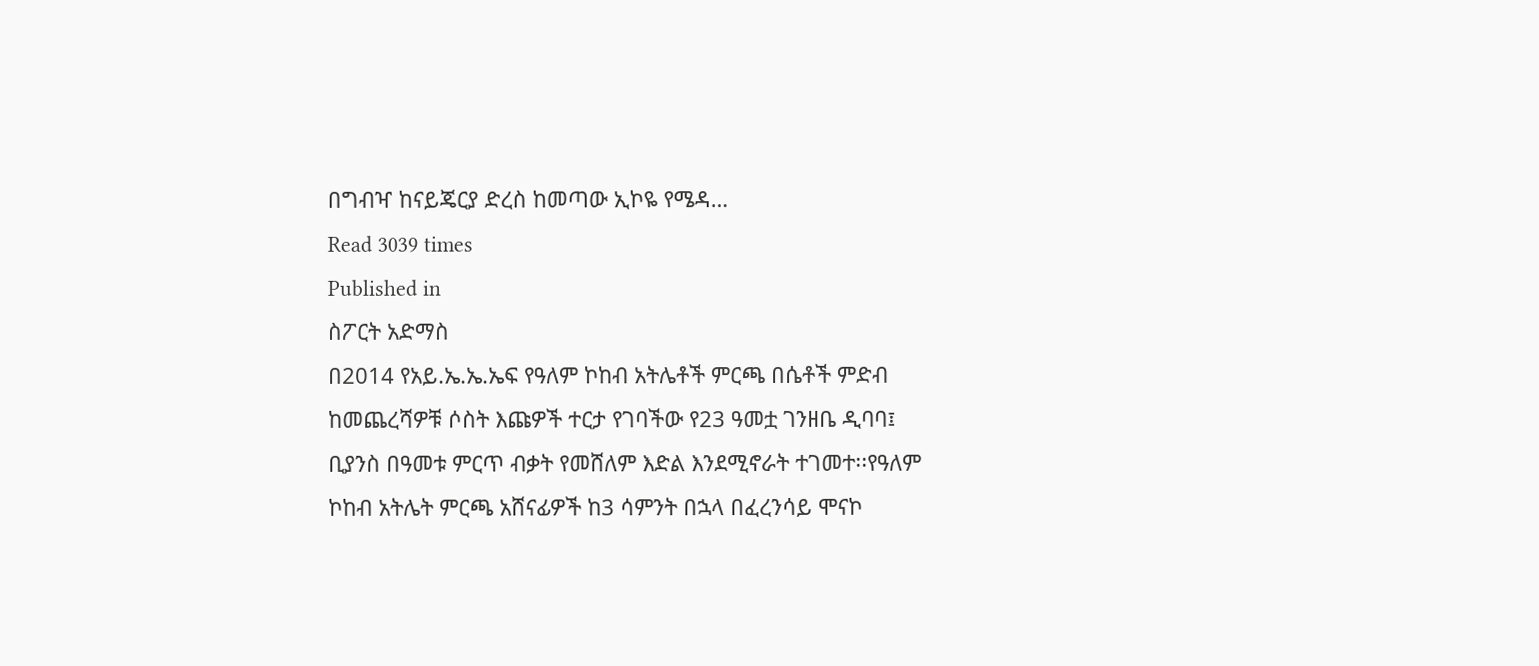በግብዣ ከናይጄርያ ድረስ ከመጣው ኢኮዬ የሜዳ…
Read 3039 times
Published in
ስፖርት አድማስ
በ2014 የአይ.ኤ.ኤ.ኤፍ የዓለም ኮከብ አትሌቶች ምርጫ በሴቶች ምድብ ከመጨረሻዎቹ ሶስት እጩዎች ተርታ የገባችው የ23 ዓመቷ ገንዘቤ ዲባባ፤ ቢያንስ በዓመቱ ምርጥ ብቃት የመሸለም እድል እንደሚኖራት ተገመተ፡፡የዓለም ኮከብ አትሌት ምርጫ አሸናፊዎች ከ3 ሳምንት በኋላ በፈረንሳይ ሞናኮ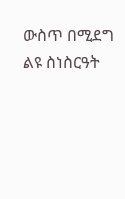ውስጥ በሚደግ ልዩ ስነስርዓት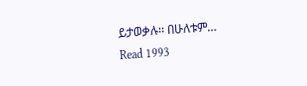ይታወቃሉ፡፡ በሁለቱም…
Read 1993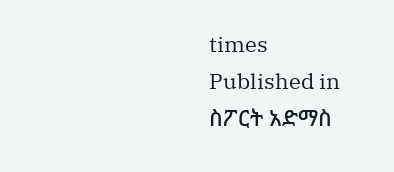times
Published in
ስፖርት አድማስ